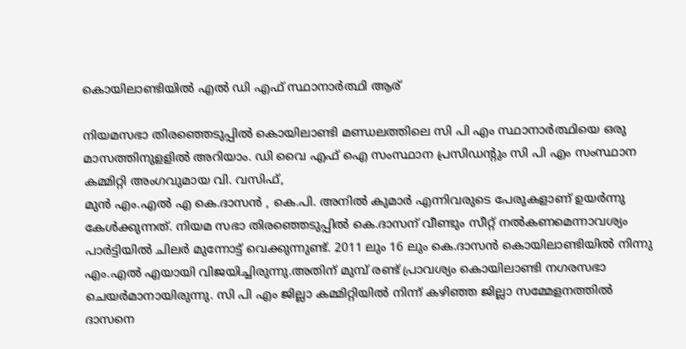കൊയിലാണ്ടിയില്‍ എല്‍ ഡി എഫ് സ്ഥാനാര്‍ത്ഥി ആര്

നിയമസഭാ തിരഞ്ഞെടുപ്പില്‍ കൊയിലാണ്ടി മണ്ഡലത്തിലെ സി പി എം സ്ഥാനാര്‍ത്ഥിയെ ഒരു മാസത്തിനുളളില്‍ അറിയാം. ഡി വൈ എഫ് ഐ സംസ്ഥാന പ്രസിഡൻ്റും സി പി എം സംസ്ഥാന കമ്മിറ്റി അംഗവുമായ വി. വസിഫ്,
മുന്‍ എം.എല്‍ എ കെ.ദാസൻ , കെ.പി. അനിൽ കുമാർ എന്നിവരുടെ പേരുകളാണ് ഉയർന്നു കേൾക്കുന്നത്. നിയമ സഭാ തിരഞ്ഞെടുപ്പില്‍ കെ.ദാസന് വീണ്ടും സീറ്റ് നല്‍കണമെന്നാവശ്യം പാര്‍ട്ടിയിൽ ചിലർ മുന്നോട്ട് വെക്കുന്നുണ്ട്. 2011 ലും 16 ലും കെ.ദാസന്‍ കൊയിലാണ്ടിയിൽ നിന്നു എം.എല്‍ എയായി വിജയിച്ചിരുന്നു.അതിന് മുമ്പ് രണ്ട് പ്രാവശ്യം കൊയിലാണ്ടി നഗരസഭാ ചെയര്‍മാനായിരുന്നു. സി പി എം ജില്ലാ കമ്മിറ്റിയില്‍ നിന്ന് കഴിഞ്ഞ ജില്ലാ സമ്മേളനത്തില്‍ ദാസനെ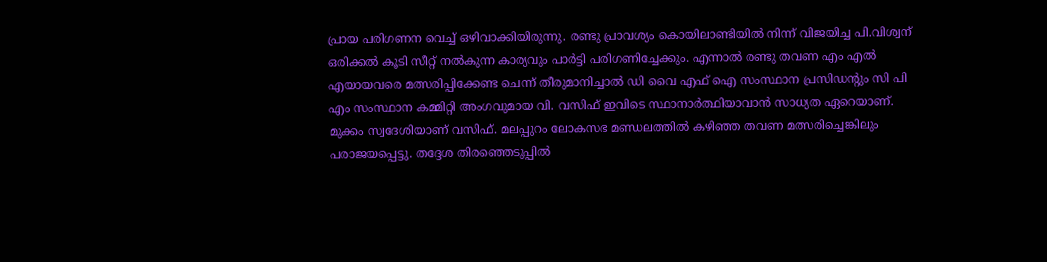പ്രായ പരിഗണന വെച്ച് ഒഴിവാക്കിയിരുന്നു. രണ്ടു പ്രാവശ്യം കൊയിലാണ്ടിയില്‍ നിന്ന് വിജയിച്ച പി.വിശ്വന് ഒരിക്കല്‍ കൂടി സീറ്റ് നല്‍കുന്ന കാര്യവും പാര്‍ട്ടി പരിഗണിച്ചേക്കും. എന്നാല്‍ രണ്ടു തവണ എം എല്‍ എയായവരെ മത്സരിപ്പിക്കേണ്ട ചെന്ന് തീരുമാനിച്ചാൽ ഡി വൈ എഫ് ഐ സംസ്ഥാന പ്രസിഡൻ്റും സി പി എം സംസ്ഥാന കമ്മിറ്റി അംഗവുമായ വി. വസിഫ് ഇവിടെ സ്ഥാനാർത്ഥിയാവാൻ സാധ്യത ഏറെയാണ്. മുക്കം സ്വദേശിയാണ് വസിഫ്. മലപ്പുറം ലോകസഭ മണ്ഡലത്തിൽ കഴിഞ്ഞ തവണ മത്സരിച്ചെങ്കിലും പരാജയപ്പെട്ടു. തദ്ദേശ തിരഞ്ഞെടുപ്പിൽ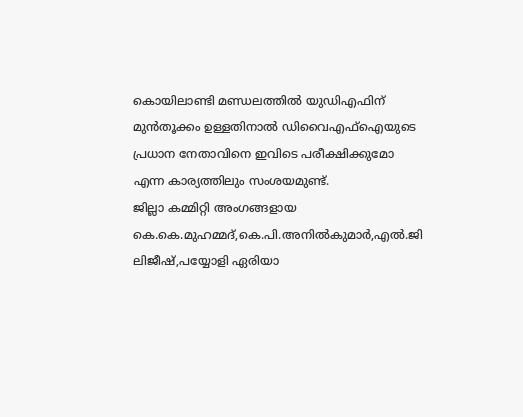കൊയിലാണ്ടി മണ്ഡലത്തിൽ യുഡിഎഫിന് മുൻതൂക്കം ഉള്ളതിനാൽ ഡിവൈഎഫ്ഐയുടെ പ്രധാന നേതാവിനെ ഇവിടെ പരീക്ഷിക്കുമോ എന്ന കാര്യത്തിലും സംശയമുണ്ട്.
ജില്ലാ കമ്മിറ്റി അംഗങ്ങളായ കെ.കെ.മുഹമ്മദ്,കെ.പി.അനില്‍കുമാര്‍,എല്‍.ജി ലിജീഷ്,പയ്യോളി ഏരിയാ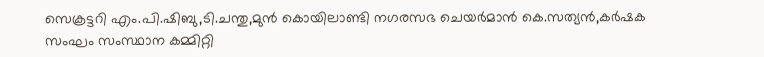സെക്രട്ടറി എം.പി.ഷിബു,ടി.ചന്തു,മുന്‍ കൊയിലാണ്ടി നഗരസഭ ചെയര്‍മാന്‍ കെ.സത്യന്‍,കർഷക സംഘം സംസ്ഥാന കമ്മിറ്റി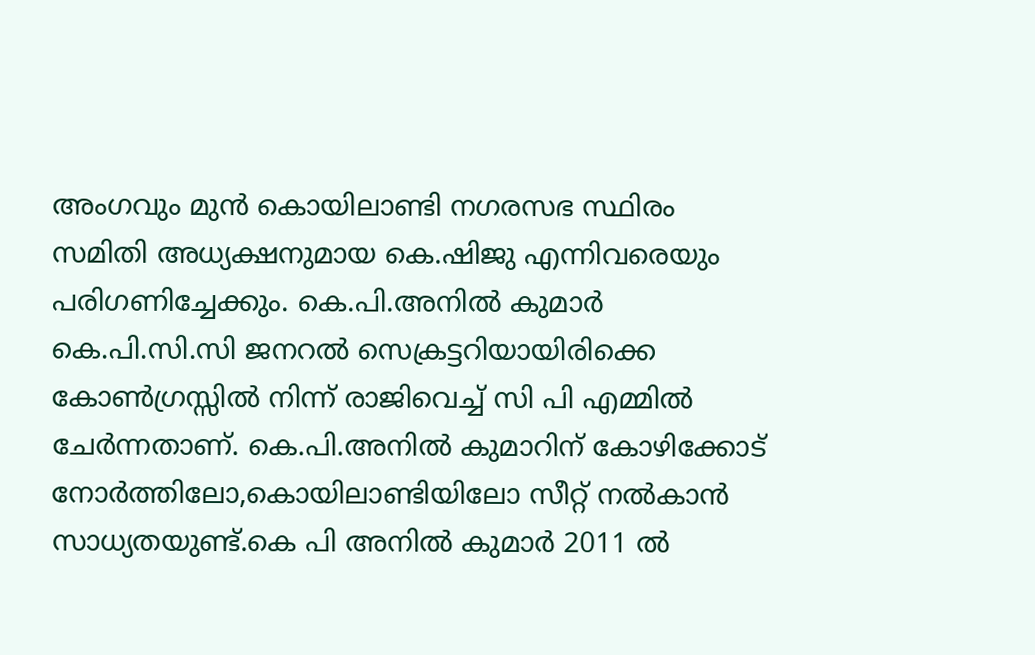അംഗവും മുൻ കൊയിലാണ്ടി നഗരസഭ സ്ഥിരം സമിതി അധ്യക്ഷനുമായ കെ.ഷിജു എന്നിവരെയും പരിഗണിച്ചേക്കും. കെ.പി.അനില്‍ കുമാര്‍ കെ.പി.സി.സി ജനറല്‍ സെക്രട്ടറിയായിരിക്കെ കോണ്‍ഗ്രസ്സില്‍ നിന്ന് രാജിവെച്ച് സി പി എമ്മില്‍ ചേര്‍ന്നതാണ്. കെ.പി.അനില്‍ കുമാറിന് കോഴിക്കോട് നോര്‍ത്തിലോ,കൊയിലാണ്ടിയിലോ സീറ്റ് നല്‍കാൻ സാധ്യതയുണ്ട്.കെ പി അനിൽ കുമാർ 2011 ൽ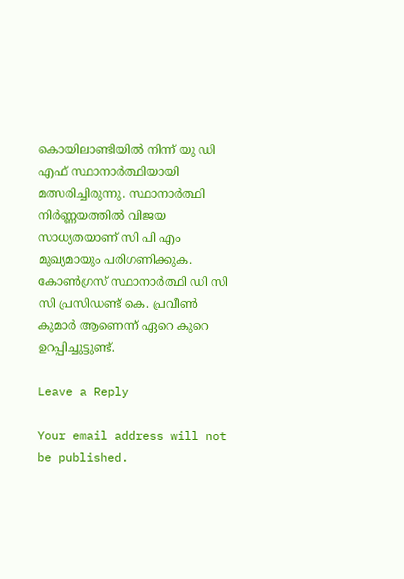കൊയിലാണ്ടിയിൽ നിന്ന് യു ഡി എഫ് സ്ഥാനാർത്ഥിയായി മത്സരിച്ചിരുന്നു. സ്ഥാനാർത്ഥി നിർണ്ണയത്തിൽ വിജയ സാധ്യതയാണ് സി പി എം മുഖ്യമായും പരിഗണിക്കുക.
കോൺഗ്രസ് സ്ഥാനാർത്ഥി ഡി സി സി പ്രസിഡണ്ട് കെ. പ്രവീൺ കുമാർ ആണെന്ന് ഏറെ കുറെ ഉറപ്പിച്ചുട്ടുണ്ട്.

Leave a Reply

Your email address will not be published.